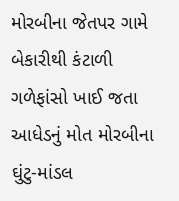મોરબીના જેતપર ગામે બેકારીથી કંટાળી ગળેફાંસો ખાઈ જતા આધેડનું મોત મોરબીના ઘુંટુ-માંડલ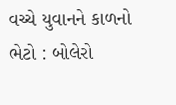વચ્ચે યુવાનને કાળનો ભેટો : બોલેરો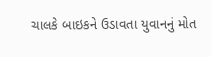ચાલકે બાઇકને ઉડાવતા યુવાનનું મોત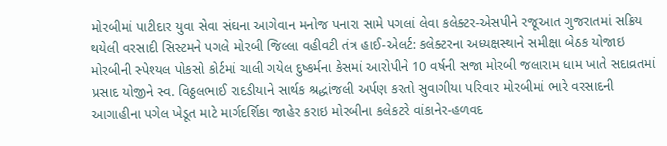મોરબીમાં પાટીદાર યુવા સેવા સંઘના આગેવાન મનોજ પનારા સામે પગલાં લેવા કલેક્ટર-એસપીને રજૂઆત ગુજરાતમાં સક્રિય થયેલી વરસાદી સિસ્ટમને પગલે મોરબી જિલ્લા વહીવટી તંત્ર હાઈ-એલર્ટ: કલેક્ટરના અધ્યક્ષસ્થાને સમીક્ષા બેઠક યોજાઇ મોરબીની સ્પેશ્યલ પોકસો કોર્ટમાં ચાલી ગયેલ દુષ્કર્મના કેસમાં આરોપીને 10 વર્ષની સજા મોરબી જલારામ ધામ ખાતે સદાવ્રતમાં પ્રસાદ યોજીને સ્વ. વિઠ્ઠલભાઈ રાદડીયાને સાર્થક શ્રદ્ધાંજલી અર્પણ કરતો સુવાગીયા પરિવાર મોરબીમાં ભારે વરસાદની આગાહીના પગેલ ખેડૂત માટે માર્ગદર્શિકા જાહેર કરાઇ મોરબીના કલેકટરે વાંકાનેર-હળવદ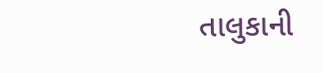તાલુકાની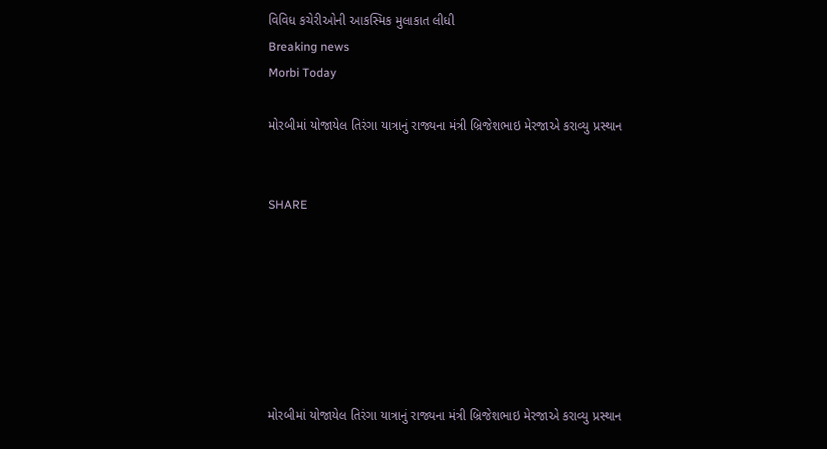વિવિધ કચેરીઓની આકસ્મિક મુલાકાત લીધી
Breaking news
Morbi Today

મોરબીમાં યોજાયેલ તિરંગા યાત્રાનું રાજ્યના મંત્રી બ્રિજેશભાઇ મેરજાએ કરાવ્યુ પ્રસ્થાન


SHARE







મોરબીમાં યોજાયેલ તિરંગા યાત્રાનું રાજ્યના મંત્રી બ્રિજેશભાઇ મેરજાએ કરાવ્યુ પ્રસ્થાન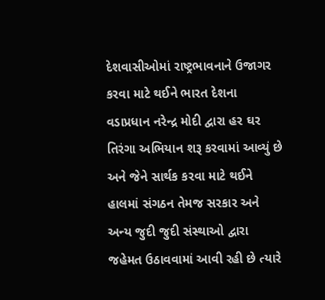દેશવાસીઓમાં રાષ્ટ્રભાવનાને ઉજાગર કરવા માટે થઈને ભારત દેશના વડાપ્રધાન નરેન્દ્ર મોદી દ્વારા હર ઘર તિરંગા અભિયાન શરૂ કરવામાં આવ્યું છે અને જેને સાર્થક કરવા માટે થઈને હાલમાં સંગઠન તેમજ સરકાર અને અન્ય જુદી જુદી સંસ્થાઓ દ્વારા જહેમત ઉઠાવવામાં આવી રહી છે ત્યારે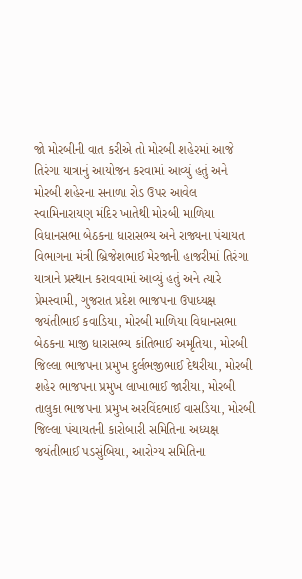જો મોરબીની વાત કરીએ તો મોરબી શહેરમાં આજે તિરંગા યાત્રાનું આયોજન કરવામાં આવ્યું હતું અને મોરબી શહેરના સનાળા રોડ ઉપર આવેલ સ્વામિનારાયણ મંદિર ખાતેથી મોરબી માળિયા વિધાનસભા બેઠકના ધારાસભ્ય અને રાજ્યના પંચાયત વિભાગના મંત્રી બ્રિજેશભાઈ મેરજાની હાજરીમાં તિરંગા યાત્રાને પ્રસ્થાન કરાવવામાં આવ્યું હતું અને ત્યારે પ્રેમસ્વામી, ગુજરાત પ્રદેશ ભાજપના ઉપાધ્યક્ષ જયંતીભાઈ કવાડિયા, મોરબી માળિયા વિધાનસભા બેઠકના માજી ધારાસભ્ય કાંતિભાઈ અમૃતિયા, મોરબી જિલ્લા ભાજપના પ્રમુખ દુર્લભજીભાઈ દેથરીયા, મોરબી શહેર ભાજપના પ્રમુખ લાખાભાઈ જારીયા, મોરબી તાલુકા ભાજપના પ્રમુખ અરવિંદભાઈ વાસડિયા, મોરબી જિલ્લા પંચાયતની કારોબારી સમિતિના અધ્યક્ષ જયંતીભાઈ પડસુંબિયા, આરોગ્ય સમિતિના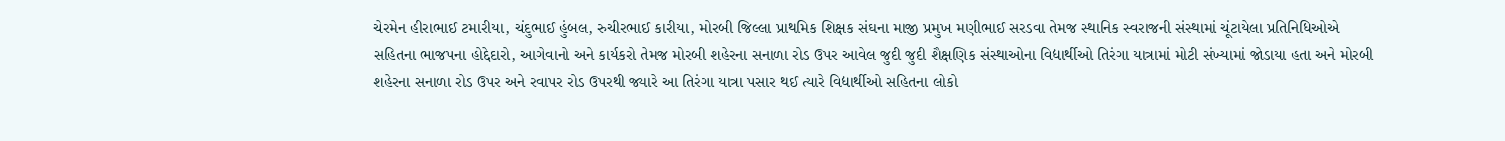ચેરમેન હીરાભાઈ ટમારીયા, ચંદુભાઈ હુંબલ, રુચીરભાઈ કારીયા, મોરબી જિલ્લા પ્રાથમિક શિક્ષક સંઘના માજી પ્રમુખ મણીભાઈ સરડવા તેમજ સ્થાનિક સ્વરાજની સંસ્થામાં ચૂંટાયેલા પ્રતિનિધિઓએ સહિતના ભાજપના હોદ્દેદારો, આગેવાનો અને કાર્યકરો તેમજ મોરબી શહેરના સનાળા રોડ ઉપર આવેલ જુદી જુદી શૈક્ષણિક સંસ્થાઓના વિદ્યાર્થીઓ તિરંગા યાત્રામાં મોટી સંખ્યામાં જોડાયા હતા અને મોરબી શહેરના સનાળા રોડ ઉપર અને રવાપર રોડ ઉપરથી જ્યારે આ તિરંગા યાત્રા પસાર થઈ ત્યારે વિદ્યાર્થીઓ સહિતના લોકો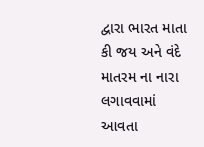દ્વારા ભારત માતા કી જય અને વંદે માતરમ ના નારા લગાવવામાં આવતા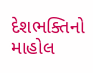દેશભક્તિનો માહોલ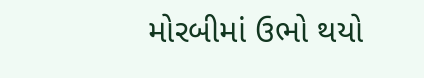મોરબીમાં ઉભો થયો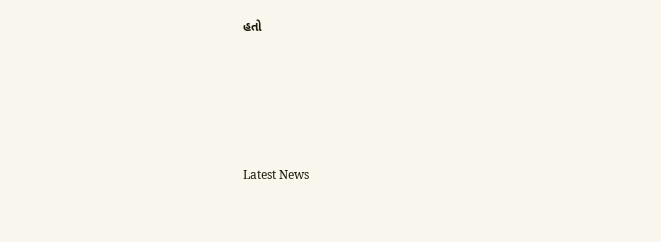હતો






Latest News